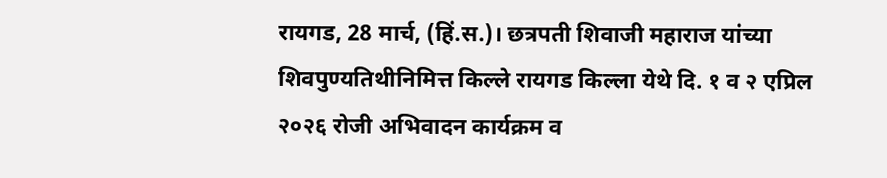रायगड, 28 मार्च, (हिं.स.)। छत्रपती शिवाजी महाराज यांच्या शिवपुण्यतिथीनिमित्त किल्ले रायगड किल्ला येथे दि. १ व २ एप्रिल २०२६ रोजी अभिवादन कार्यक्रम व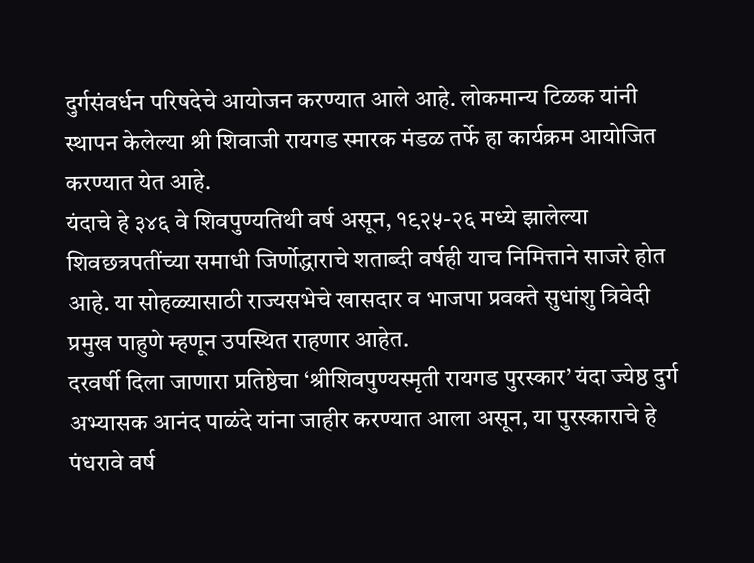दुर्गसंवर्धन परिषदेचे आयोजन करण्यात आले आहे. लोकमान्य टिळक यांनी स्थापन केलेल्या श्री शिवाजी रायगड स्मारक मंडळ तर्फे हा कार्यक्रम आयोजित करण्यात येत आहे.
यंदाचे हे ३४६ वे शिवपुण्यतिथी वर्ष असून, १९२५-२६ मध्ये झालेल्या शिवछत्रपतींच्या समाधी जिर्णोद्धाराचे शताब्दी वर्षही याच निमित्ताने साजरे होत आहे. या सोहळ्यासाठी राज्यसभेचे खासदार व भाजपा प्रवक्ते सुधांशु त्रिवेदी प्रमुख पाहुणे म्हणून उपस्थित राहणार आहेत.
दरवर्षी दिला जाणारा प्रतिष्ठेचा ‘श्रीशिवपुण्यस्मृती रायगड पुरस्कार’ यंदा ज्येष्ठ दुर्ग अभ्यासक आनंद पाळंदे यांना जाहीर करण्यात आला असून, या पुरस्काराचे हे पंधरावे वर्ष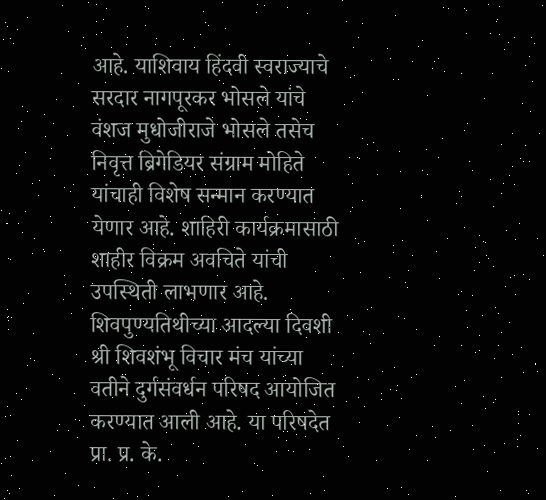आहे. याशिवाय हिंदवी स्वराज्याचे सरदार नागपूरकर भोसले यांचे वंशज मुधोजीराजे भोसले तसेच निवृत्त ब्रिगेडियर संग्राम मोहिते यांचाही विशेष सन्मान करण्यात येणार आहे. शाहिरी कार्यक्रमासाठी शाहीर विक्रम अवचिते यांची उपस्थिती लाभणार आहे.
शिवपुण्यतिथीच्या आदल्या दिवशी श्री शिवशंभू विचार मंच यांच्या वतीने दुर्गसंवर्धन परिषद आयोजित करण्यात आली आहे. या परिषदेत प्रा. प्र. के.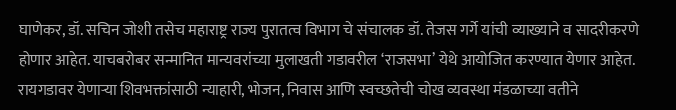घाणेकर, डॉ. सचिन जोशी तसेच महाराष्ट्र राज्य पुरातत्व विभाग चे संचालक डॉ. तेजस गर्गे यांची व्याख्याने व सादरीकरणे होणार आहेत. याचबरोबर सन्मानित मान्यवरांच्या मुलाखती गडावरील ‘राजसभा’ येथे आयोजित करण्यात येणार आहेत.
रायगडावर येणाऱ्या शिवभक्तांसाठी न्याहारी, भोजन, निवास आणि स्वच्छतेची चोख व्यवस्था मंडळाच्या वतीने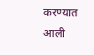करण्यात आली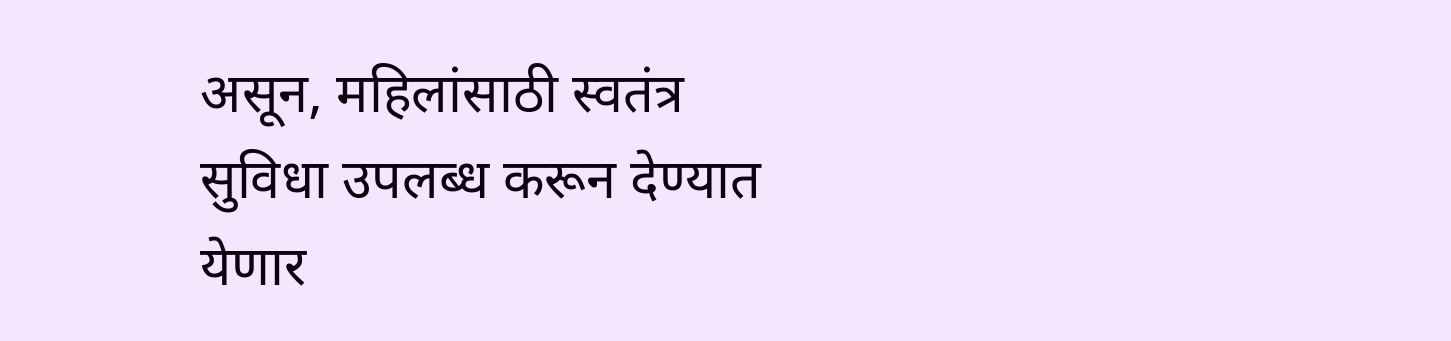असून, महिलांसाठी स्वतंत्र सुविधा उपलब्ध करून देण्यात येणार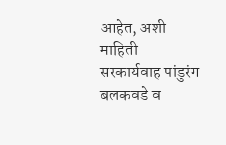आहेत, अशी माहिती सरकार्यवाह पांडुरंग बलकवडे व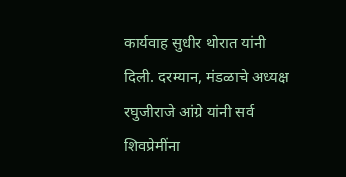कार्यवाह सुधीर थोरात यांनी दिली. दरम्यान, मंडळाचे अध्यक्ष रघुजीराजे आंग्रे यांनी सर्व शिवप्रेमींना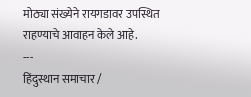मोठ्या संख्येने रायगडावर उपस्थित राहण्याचे आवाहन केले आहे.
---
हिंदुस्थान समाचार /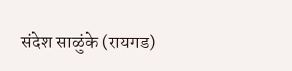संदेश साळुंके (रायगड)